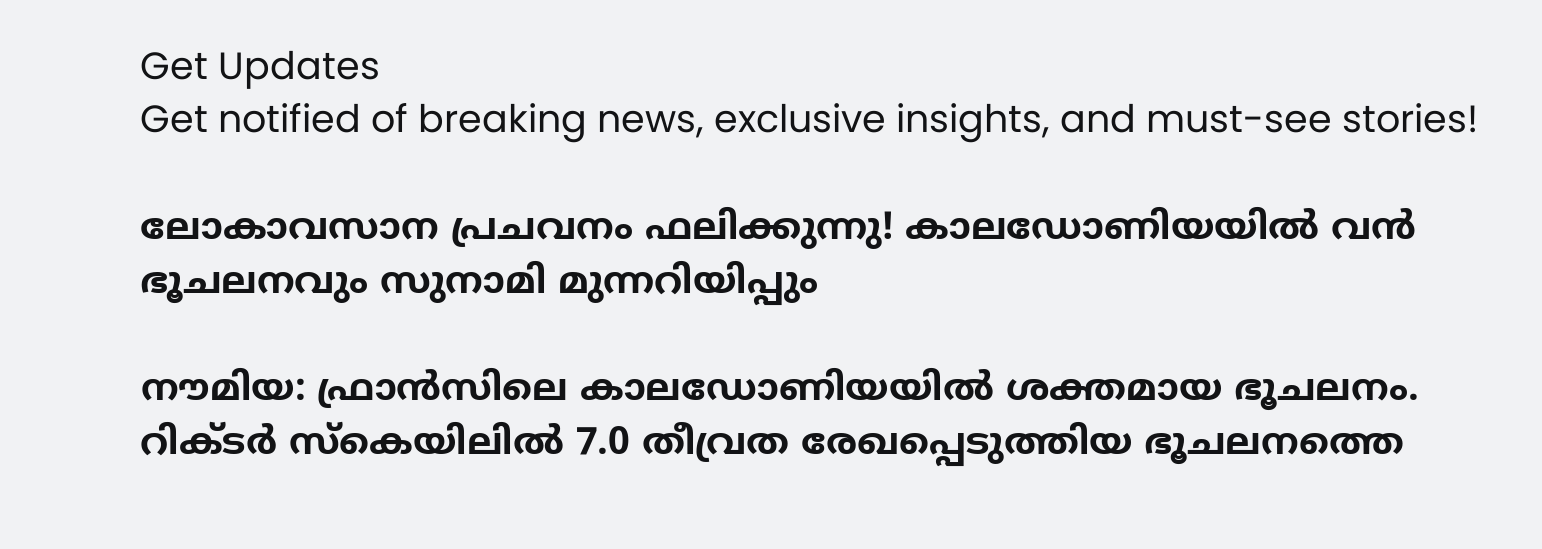Get Updates
Get notified of breaking news, exclusive insights, and must-see stories!

ലോകാവസാന പ്രചവനം ഫലിക്കുന്നു! കാലഡോണിയയില്‍ വന്‍ ഭൂചലനവും സുനാമി മുന്നറിയിപ്പും

നൗമിയ: ഫ്രാന്‍സിലെ കാലഡോണിയയില്‍ ശക്തമായ ഭൂചലനം. റിക്ടര്‍ സ്കെയിലില്‍ 7.0 തീവ്രത രേഖപ്പെടുത്തിയ ഭൂചലനത്തെ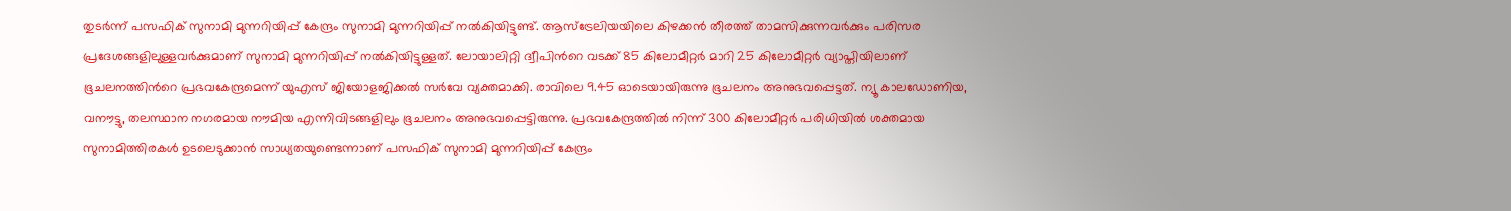തുടര്‍ന്ന് പസഫിക് സുനാമി മുന്നറിയിപ്പ് കേന്ദ്രം സുനാമി മുന്നറിയിപ്പ് നല്‍കിയിട്ടുണ്ട്. ആസ്ട്രേലിയയിലെ കിഴക്കന്‍ തീരത്ത് താമസിക്കുന്നവര്‍ക്കും പരിസര പ്രദേശങ്ങളിലുള്ളവര്‍ക്കുമാണ് സുനാമി മുന്നറിയിപ്പ് നല്‍കിയിട്ടുള്ളത്. ലോയാലിറ്റി ദ്വീപിന്‍റെ വടക്ക് 85 കിലോമീറ്റര്‍ മാറി 25 കിലോമീറ്റര്‍ വ്യാപ്തിയിലാണ് ഭൂചലനത്തിന്‍റെ പ്രഭവകേന്ദ്രമെന്ന് യുഎസ് ജിയോളജിക്കല്‍ സര്‍വേ വ്യക്തമാക്കി. രാവിലെ 9.45 ഓടെയായിരുന്നു ഭൂചലനം അനുഭവപ്പെട്ടത്. ന്യൂ കാലഡോണിയ, വനൗട്ടു, തലസ്ഥാന നഗരമായ നൗമിയ എന്നിവിടങ്ങളിലും ഭൂചലനം അനുഭവപ്പെട്ടിരുന്നു. പ്രഭവകേന്ദ്രത്തില്‍ നിന്ന് 300 കിലോമീറ്റര്‍ പരിധിയില്‍ ശക്തമായ സുനാമിത്തിരകള്‍ ഉടലെടുക്കാന്‍ സാധ്യതയുണ്ടെന്നാണ് പസഫിക് സുനാമി മുന്നറിയിപ്പ് കേന്ദ്രം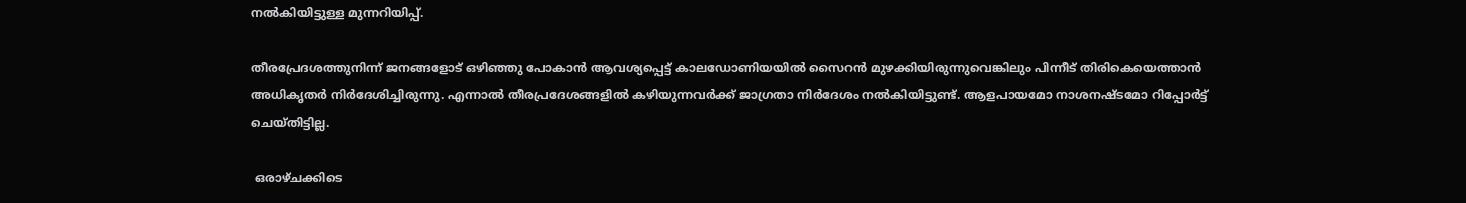നല്‍കിയിട്ടുള്ള മുന്നറിയിപ്പ്.

തീരപ്രേദശത്തുനിന്ന് ജനങ്ങളോട് ഒഴിഞ്ഞു പോകാന്‍ ആവശ്യപ്പെട്ട് കാലഡോണിയയില്‍ സൈറന്‍ മുഴക്കിയിരുന്നുവെങ്കിലും പിന്നീട് തിരികെയെത്താന്‍ അധികൃതര്‍ നിര്‍ദേശിച്ചിരുന്നു. എന്നാല്‍ തീരപ്രദേശങ്ങളില്‍ കഴിയുന്നവര്‍ക്ക് ജാഗ്രതാ നിര്‍ദേശം നല്‍കിയിട്ടുണ്ട്. ആളപായമോ നാശനഷ്ടമോ റിപ്പോര്‍ട്ട് ചെയ്തിട്ടില്ല.

 ഒരാഴ്ചക്കിടെ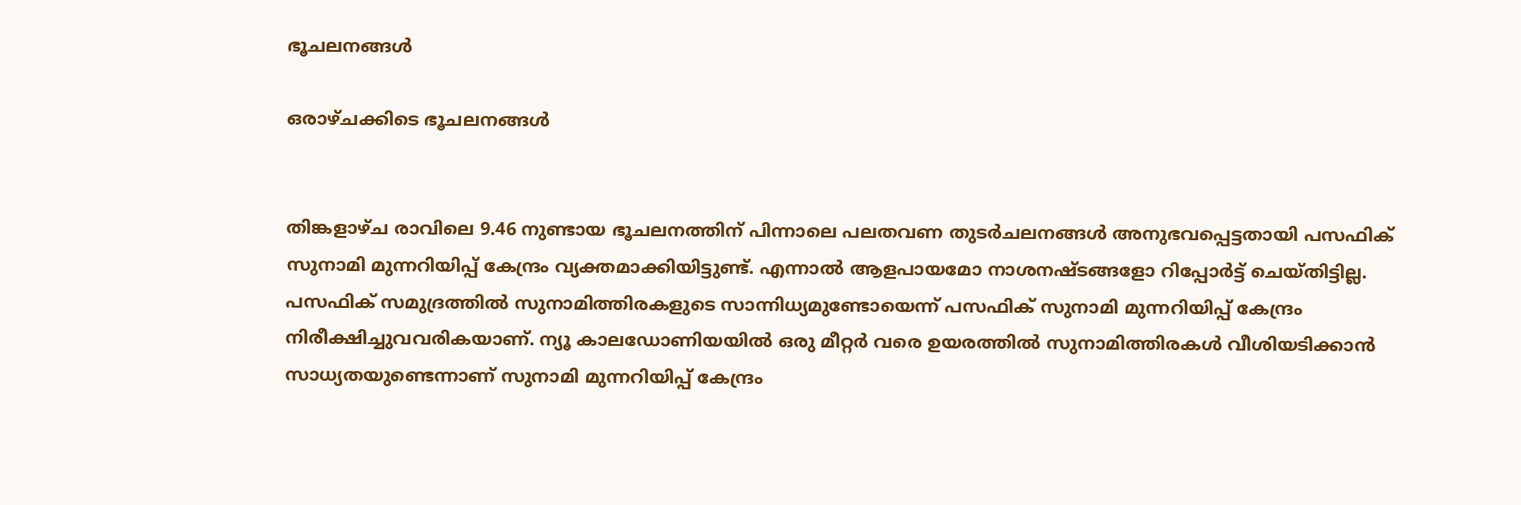ഭൂചലനങ്ങള്‍

ഒരാഴ്ചക്കിടെ ഭൂചലനങ്ങള്‍


തിങ്കളാഴ്ച രാവിലെ 9.46 നുണ്ടായ ഭൂചലനത്തിന് പിന്നാലെ പലതവണ തുടര്‍ചലനങ്ങള്‍ അനുഭവപ്പെട്ടതായി പസഫിക് സുനാമി മുന്നറിയിപ്പ് കേന്ദ്രം വ്യക്തമാക്കിയിട്ടുണ്ട്. എന്നാല്‍ ആളപായമോ നാശനഷ്ടങ്ങളോ റിപ്പോര്‍ട്ട് ചെയ്തിട്ടില്ല. പസഫിക് സമുദ്രത്തില്‍ സുനാമിത്തിരകളുടെ സാന്നിധ്യമുണ്ടോയെന്ന് പസഫിക് സുനാമി മുന്നറിയിപ്പ് കേന്ദ്രം നിരീക്ഷിച്ചുവവരികയാണ്. ന്യൂ കാലഡോണിയയില്‍ ഒരു മീറ്റര്‍ വരെ ഉയരത്തില്‍ സുനാമിത്തിരകള്‍ വീശിയടിക്കാന്‍ സാധ്യതയുണ്ടെന്നാണ് സുനാമി മുന്നറിയിപ്പ് കേന്ദ്രം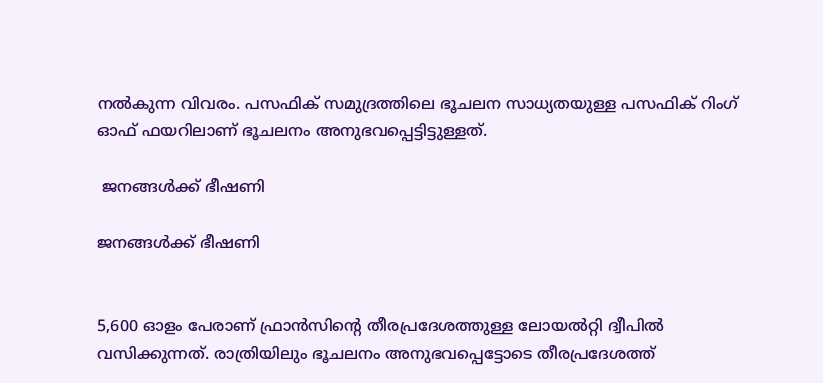നല്‍കുന്ന വിവരം. പസഫിക് സമുദ്രത്തിലെ ഭൂചലന സാധ്യതയുള്ള പസഫിക് റിംഗ് ഓഫ് ഫയറിലാണ് ഭൂചലനം അനുഭവപ്പെട്ടിട്ടുള്ളത്.

 ജനങ്ങള്‍ക്ക് ഭീഷണി

ജനങ്ങള്‍ക്ക് ഭീഷണി


5,600 ഓളം പേരാണ് ഫ്രാന്‍സിന്‍റെ തീരപ്രദേശത്തുള്ള ലോയല്‍റ്റി ദ്വീപില്‍ വസിക്കുന്നത്. രാത്രിയിലും ഭൂചലനം അനുഭവപ്പെട്ടോടെ തീരപ്രദേശത്ത്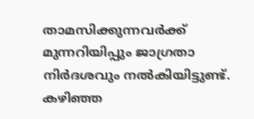താമസിക്കുന്നവര്‍ക്ക് മുന്നറിയിപ്പും ജാഗ്രതാ നിര്‍ദശവും നല്‍കിയിട്ടുണ്ട്. കഴിഞ്ഞ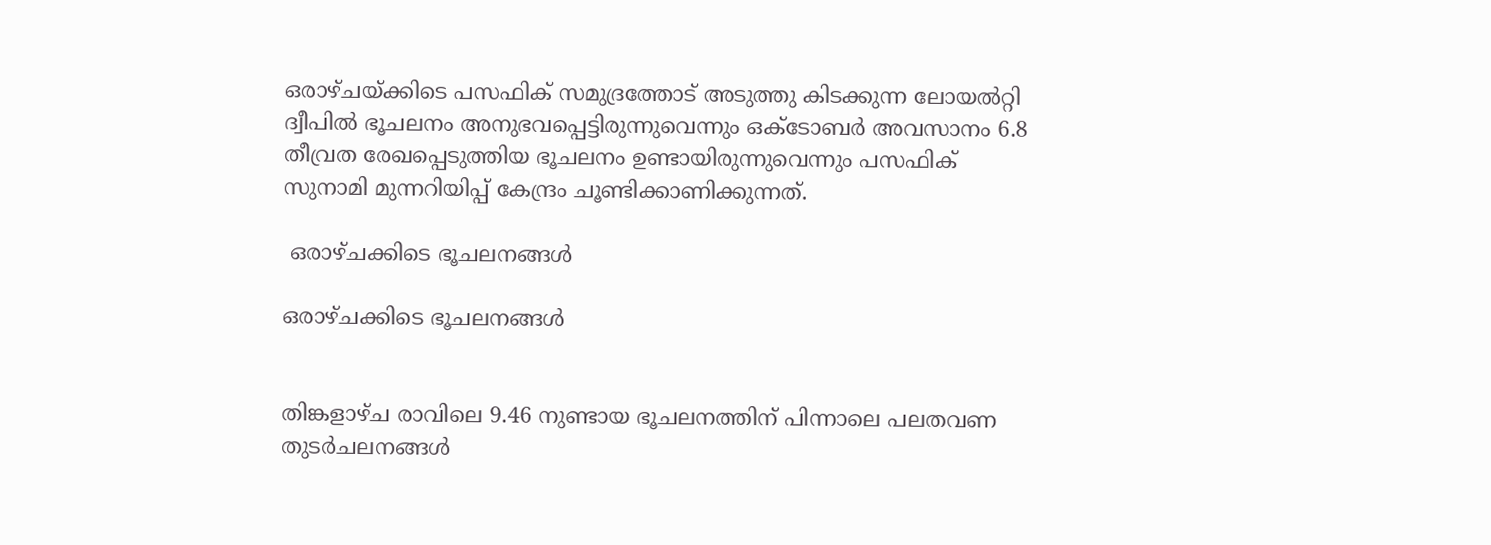ഒരാഴ്ചയ്ക്കിടെ പസഫിക് സമുദ്രത്തോട് അടുത്തു കിടക്കുന്ന ലോയല്‍റ്റി ദ്വീപില്‍ ഭൂചലനം അനുഭവപ്പെട്ടിരുന്നുവെന്നും ഒക്ടോബര്‍ അവസാനം 6.8 തീവ്രത രേഖപ്പെടുത്തിയ ഭൂചലനം ഉണ്ടായിരുന്നുവെന്നും പസഫിക് സുനാമി മുന്നറിയിപ്പ് കേന്ദ്രം ചൂണ്ടിക്കാണിക്കുന്നത്.

 ഒരാഴ്ചക്കിടെ ഭൂചലനങ്ങള്‍

ഒരാഴ്ചക്കിടെ ഭൂചലനങ്ങള്‍


തിങ്കളാഴ്ച രാവിലെ 9.46 നുണ്ടായ ഭൂചലനത്തിന് പിന്നാലെ പലതവണ തുടര്‍ചലനങ്ങള്‍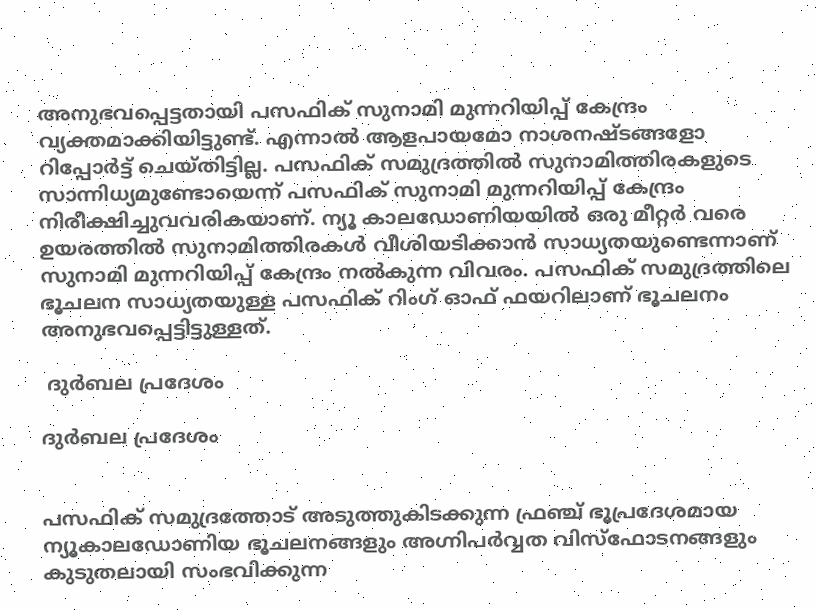അനുഭവപ്പെട്ടതായി പസഫിക് സുനാമി മുന്നറിയിപ്പ് കേന്ദ്രം വ്യക്തമാക്കിയിട്ടുണ്ട്. എന്നാല്‍ ആളപായമോ നാശനഷ്ടങ്ങളോ റിപ്പോര്‍ട്ട് ചെയ്തിട്ടില്ല. പസഫിക് സമുദ്രത്തില്‍ സുനാമിത്തിരകളുടെ സാന്നിധ്യമുണ്ടോയെന്ന് പസഫിക് സുനാമി മുന്നറിയിപ്പ് കേന്ദ്രം നിരീക്ഷിച്ചുവവരികയാണ്. ന്യൂ കാലഡോണിയയില്‍ ഒരു മീറ്റര്‍ വരെ ഉയരത്തില്‍ സുനാമിത്തിരകള്‍ വീശിയടിക്കാന്‍ സാധ്യതയുണ്ടെന്നാണ് സുനാമി മുന്നറിയിപ്പ് കേന്ദ്രം നല്‍കുന്ന വിവരം. പസഫിക് സമുദ്രത്തിലെ ഭൂചലന സാധ്യതയുള്ള പസഫിക് റിംഗ് ഓഫ് ഫയറിലാണ് ഭൂചലനം അനുഭവപ്പെട്ടിട്ടുള്ളത്.

 ദുര്‍ബല പ്രദേശം

ദുര്‍ബല പ്രദേശം


പസഫിക് സമുദ്രത്തോട് അടുത്തുകിടക്കുന്ന ഫ്രഞ്ച് ഭൂപ്രദേശമായ ന്യൂകാലഡോണിയ ഭൂചലനങ്ങളും അഗ്നിപര്‍വ്വത വിസ്ഫോടനങ്ങളും കുടുതലായി സംഭവിക്കുന്ന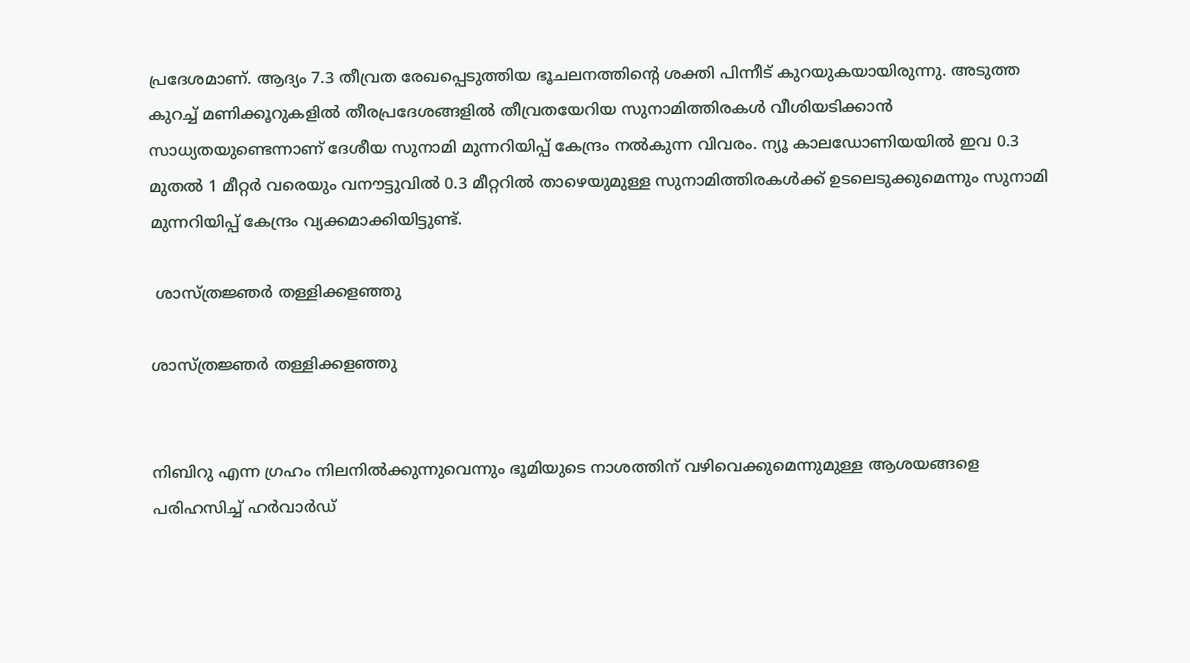പ്രദേശമാണ്. ആദ്യം 7.3 തീവ്രത രേഖപ്പെടുത്തിയ ഭൂചലനത്തിന്‍റെ ശക്തി പിന്നീട് കുറയുകയായിരുന്നു. അടുത്ത കുറച്ച് മണിക്കൂറുകളില്‍ തീരപ്രദേശങ്ങളില്‍ തീവ്രതയേറിയ സുനാമിത്തിരകള്‍ വീശിയടിക്കാന്‍ സാധ്യതയുണ്ടെന്നാണ് ദേശീയ സുനാമി മുന്നറിയിപ്പ് കേന്ദ്രം നല്‍കുന്ന വിവരം. ന്യൂ കാലഡോണിയയില്‍ ഇവ 0.3 മുതല്‍ 1 മീറ്റര്‍ വരെയും വനൗട്ടുവില്‍ 0.3 മീറ്ററില്‍ താഴെയുമുള്ള സുനാമിത്തിരകള്‍ക്ക് ഉടലെടുക്കുമെന്നും സുനാമി മുന്നറിയിപ്പ് കേന്ദ്രം വ്യക്കമാക്കിയിട്ടുണ്ട്.

 ശാസ്ത്രജ്ഞര്‍ തള്ളിക്കളഞ്ഞു

ശാസ്ത്രജ്ഞര്‍ തള്ളിക്കളഞ്ഞു


നിബിറു എന്ന ഗ്രഹം നിലനില്‍ക്കുന്നുവെന്നും ഭൂമിയുടെ നാശത്തിന് വഴിവെക്കുമെന്നുമുള്ള ആശയങ്ങളെ പരിഹസിച്ച് ഹര്‍വാര്‍ഡ്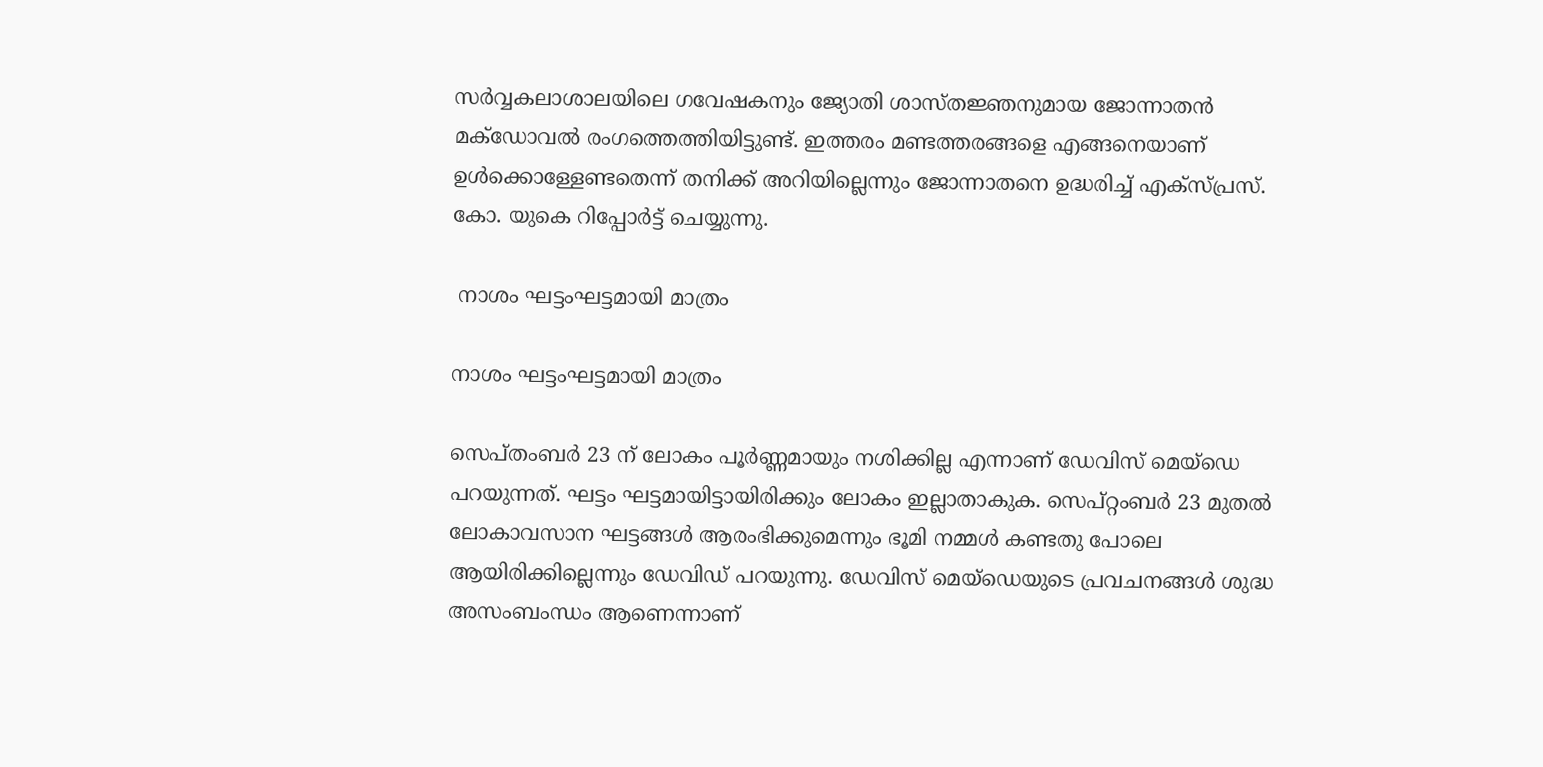സര്‍വ്വകലാശാലയിലെ ഗവേഷകനും ജ്യോതി ശാസ്തജ്ഞനുമായ ജോന്നാതന്‍ മക്ഡോവല്‍ രംഗത്തെത്തിയിട്ടുണ്ട്. ഇത്തരം മണ്ടത്തരങ്ങളെ എങ്ങനെയാണ് ഉള്‍ക്കൊള്ളേണ്ടതെന്ന് തനിക്ക് അറിയില്ലെന്നും ജോന്നാതനെ ഉദ്ധരിച്ച് എക്സ്പ്രസ്. കോ. യുകെ റിപ്പോര്‍ട്ട് ചെയ്യുന്നു.

 നാശം ഘട്ടംഘട്ടമായി മാത്രം

നാശം ഘട്ടംഘട്ടമായി മാത്രം

സെപ്തംബര്‍ 23 ന് ലോകം പൂര്‍ണ്ണമായും നശിക്കില്ല എന്നാണ് ഡേവിസ് മെയ്‌ഡെ പറയുന്നത്. ഘട്ടം ഘട്ടമായിട്ടായിരിക്കും ലോകം ഇല്ലാതാകുക. സെപ്റ്റംബര്‍ 23 മുതല്‍ ലോകാവസാന ഘട്ടങ്ങള്‍ ആരംഭിക്കുമെന്നും ഭൂമി നമ്മള്‍ കണ്ടതു പോലെ ആയിരിക്കില്ലെന്നും ഡേവിഡ് പറയുന്നു. ഡേവിസ് മെയ്‌ഡെയുടെ പ്രവചനങ്ങള്‍ ശുദ്ധ അസംബംന്ധം ആണെന്നാണ്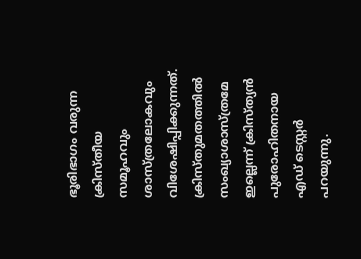ഭൂരിഭാഗം വരുന്ന ക്രിസ്തീയ സമൂഹവും ശാസ്ത്രലോകവും വിശേഷിപ്പിക്കുന്നത്. ക്രിസ്തുമതത്തില്‍ സംഖ്യാശാസ്ത്രമേ ഇല്ലെന്ന് ക്രിസ്ത്യന്‍ പുരോഹിതനായ എഡ് ടെസ്റ്റര്‍ പറയുന്നു.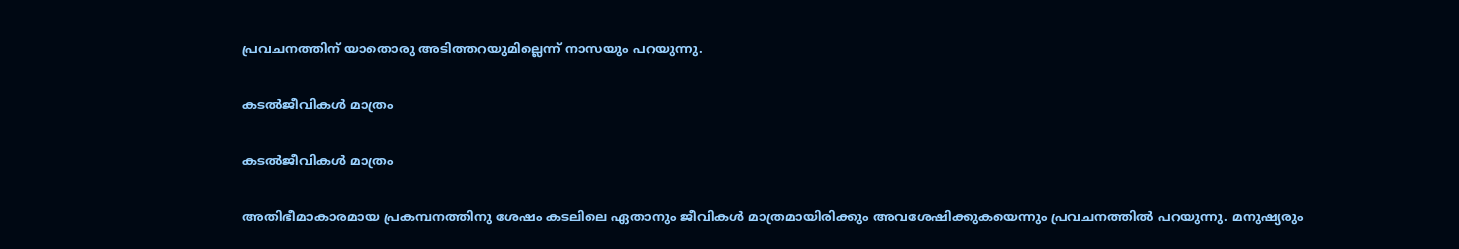പ്രവചനത്തിന് യാതൊരു അടിത്തറയുമില്ലെന്ന് നാസയും പറയുന്നു.

കടല്‍ജീവികള്‍ മാത്രം

കടല്‍ജീവികള്‍ മാത്രം

അതിഭീമാകാരമായ പ്രകമ്പനത്തിനു ശേഷം കടലിലെ ഏതാനും ജീവികള്‍ മാത്രമായിരിക്കും അവശേഷിക്കുകയെന്നും പ്രവചനത്തില്‍ പറയുന്നു. മനുഷ്യരും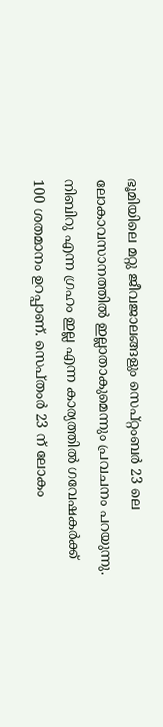ഭൂമിയിലെ മറ്റു ജീവജാലങ്ങളും സെപ്റ്റംബര്‍ 23 ലെ ലോകാവസാനത്തില്‍ ഇല്ലാതാകുമെന്നും പ്രവചനം പറയുന്നു. നിബിറു എന്ന ഗ്രഹം ഇല്ല എന്ന കാര്യത്തില്‍ ഗവേഷകര്‍ക്ക് 100 ശതമാനം ഉറപ്പാണ്. സെപ്തംര്‍ 23 ന് ലോകം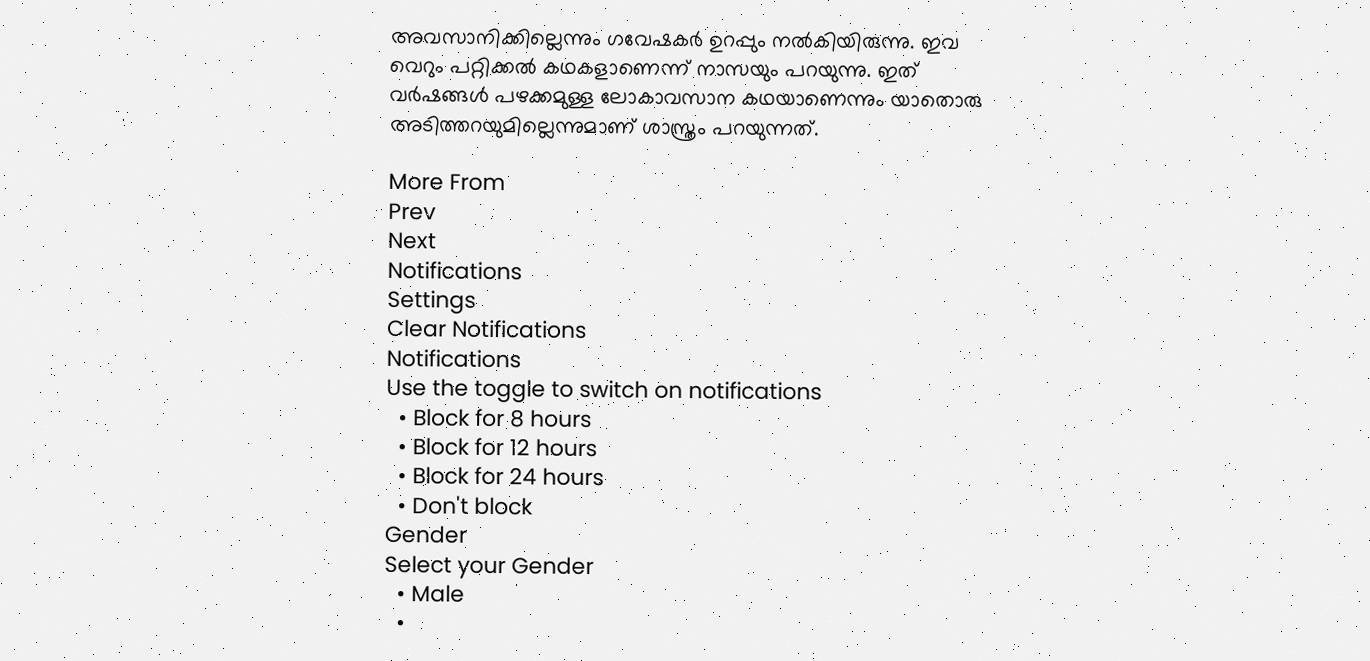അവസാനിക്കില്ലെന്നും ഗവേഷകര്‍ ഉറപ്പും നല്‍കിയിരുന്നു. ഇവ വെറും പറ്റിക്കല്‍ കഥകളാണെന്ന് നാസയും പറയുന്നു. ഇത് വര്‍ഷങ്ങള്‍ പഴക്കമുള്ള ലോകാവസാന കഥയാണെന്നും യാതൊരു അടിത്തറയുമില്ലെന്നുമാണ് ശാസ്ത്രം പറയുന്നത്.

More From
Prev
Next
Notifications
Settings
Clear Notifications
Notifications
Use the toggle to switch on notifications
  • Block for 8 hours
  • Block for 12 hours
  • Block for 24 hours
  • Don't block
Gender
Select your Gender
  • Male
  •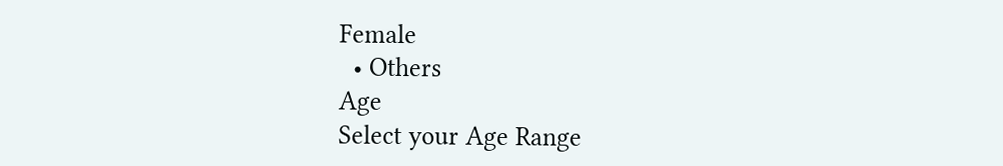Female
  • Others
Age
Select your Age Range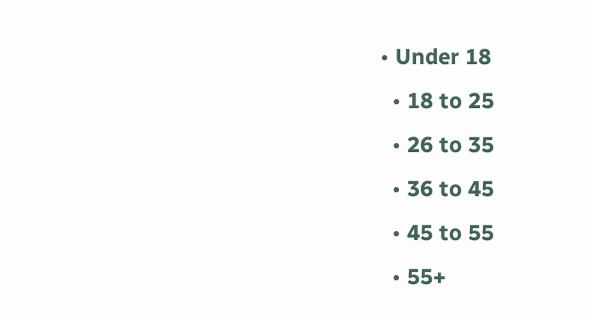• Under 18
  • 18 to 25
  • 26 to 35
  • 36 to 45
  • 45 to 55
  • 55+